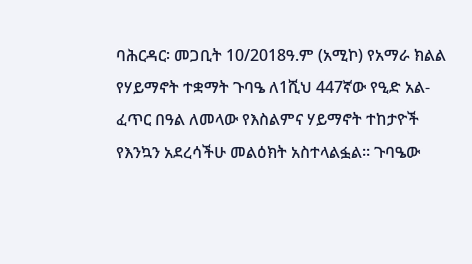ባሕርዳር፡ መጋቢት 10/2018ዓ.ም (አሚኮ) የአማራ ክልል የሃይማኖት ተቋማት ጉባዔ ለ1ሺህ 447ኛው የዒድ አል-ፈጥር በዓል ለመላው የእስልምና ሃይማኖት ተከታዮች የእንኳን አደረሳችሁ መልዕክት አስተላልፏል። ጉባዔው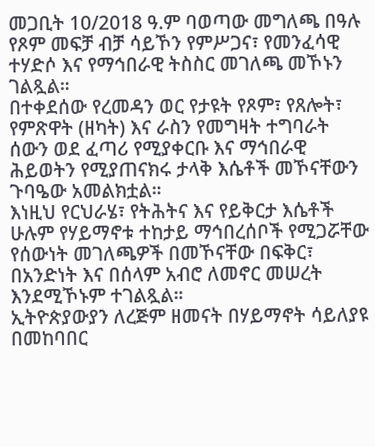መጋቢት 10/2018 ዓ.ም ባወጣው መግለጫ በዓሉ የጾም መፍቻ ብቻ ሳይኾን የምሥጋና፣ የመንፈሳዊ ተሃድሶ እና የማኅበራዊ ትስስር መገለጫ መኾኑን ገልጿል።
በተቀደሰው የረመዳን ወር የታዩት የጾም፣ የጸሎት፣ የምጽዋት (ዘካት) እና ራስን የመግዛት ተግባራት ሰውን ወደ ፈጣሪ የሚያቀርቡ እና ማኅበራዊ ሕይወትን የሚያጠናክሩ ታላቅ እሴቶች መኾናቸውን ጉባዔው አመልክቷል።
እነዚህ የርህራሄ፣ የትሕትና እና የይቅርታ እሴቶች ሁሉም የሃይማኖቱ ተከታይ ማኅበረሰቦች የሚጋሯቸው የሰውነት መገለጫዎች በመኾናቸው በፍቅር፣ በአንድነት እና በሰላም አብሮ ለመኖር መሠረት እንደሚኾኑም ተገልጿል።
ኢትዮጵያውያን ለረጅም ዘመናት በሃይማኖት ሳይለያዩ በመከባበር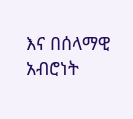እና በሰላማዊ አብሮነት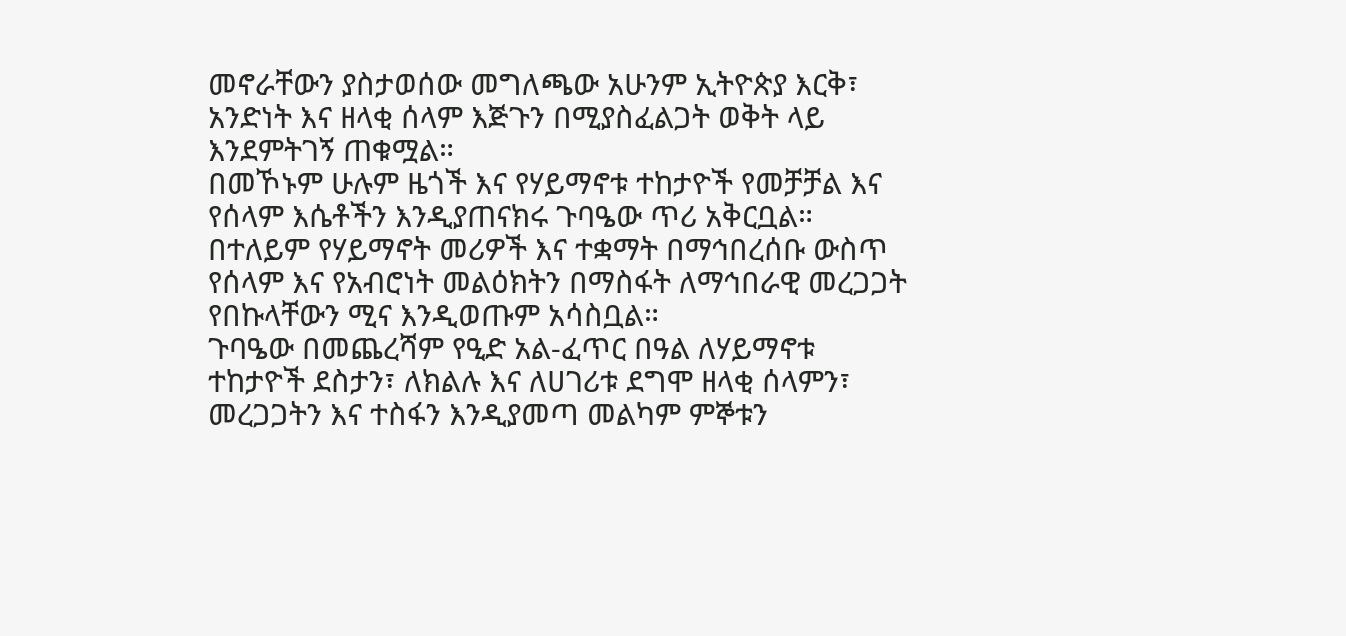መኖራቸውን ያስታወሰው መግለጫው አሁንም ኢትዮጵያ እርቅ፣ አንድነት እና ዘላቂ ሰላም እጅጉን በሚያስፈልጋት ወቅት ላይ እንደምትገኝ ጠቁሟል።
በመኾኑም ሁሉም ዜጎች እና የሃይማኖቱ ተከታዮች የመቻቻል እና የሰላም እሴቶችን እንዲያጠናክሩ ጉባዔው ጥሪ አቅርቧል።
በተለይም የሃይማኖት መሪዎች እና ተቋማት በማኅበረሰቡ ውስጥ የሰላም እና የአብሮነት መልዕክትን በማስፋት ለማኅበራዊ መረጋጋት የበኩላቸውን ሚና እንዲወጡም አሳስቧል።
ጉባዔው በመጨረሻም የዒድ አል-ፈጥር በዓል ለሃይማኖቱ ተከታዮች ደስታን፣ ለክልሉ እና ለሀገሪቱ ደግሞ ዘላቂ ሰላምን፣ መረጋጋትን እና ተስፋን እንዲያመጣ መልካም ምኞቱን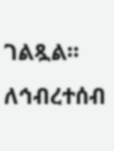ገልጿል።
ለኅብረተሰብ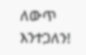ለውጥ እንተጋለን!